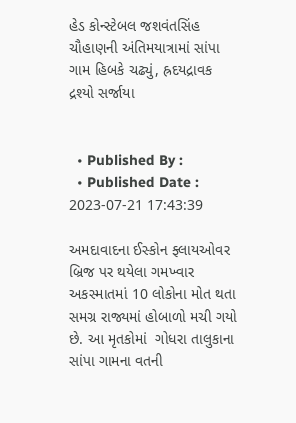હેડ કોન્સ્ટેબલ જશવંતસિંહ ચૌહાણની અંતિમયાત્રામાં સાંપા ગામ હિબકે ચઢ્યું, હ્રદયદ્રાવક દ્રશ્યો સર્જાયા


  • Published By :
  • Published Date : 2023-07-21 17:43:39

અમદાવાદના ઈસ્કોન ફ્લાયઓવર બ્રિજ પર થયેલા ગમખ્વાર અકસ્માતમાં 10 લોકોના મોત થતા સમગ્ર રાજ્યમાં હોબાળો મચી ગયો છે. આ મૃતકોમાં  ગોધરા તાલુકાના સાંપા ગામના વતની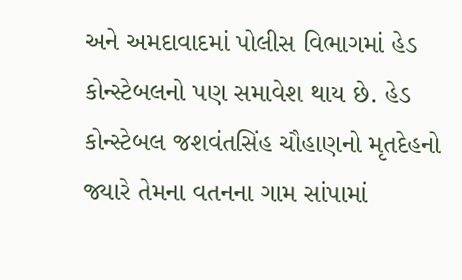અને અમદાવાદમાં પોલીસ વિભાગમાં હેડ કોન્સ્ટેબલનો પણ સમાવેશ થાય છે. હેડ કોન્સ્ટેબલ જશવંતસિંહ ચૌહાણનો મૃતદેહનો જ્યારે તેમના વતનના ગામ સાંપામાં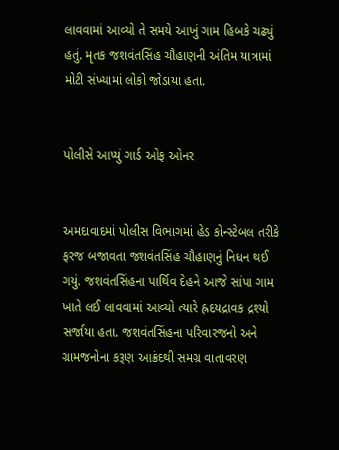લાવવામાં આવ્યો તે સમયે આખું ગામ હિબકે ચઢ્યું હતું. મૃતક જશવંતસિંહ ચૌહાણની અંતિમ યાત્રામાં મોટી સંખ્યામાં લોકો જોડાયા હતા.


પોલીસે આપ્યું ગાર્ડ ઓફ ઓનર


અમદાવાદમાં પોલીસ વિભાગમાં હેડ કોન્સ્ટેબલ તરીકે ફરજ બજાવતા જશવંતસિંહ ચૌહાણનું નિધન થઈ ગયું. જશવંતસિંહના પાર્થિવ દેહને આજે સાંપા ગામ ખાતે લઈ લાવવામાં આવ્યો ત્યારે હ્રદયદ્રાવક દ્રશ્યો સર્જાયા હતા. જશવંતસિંહના પરિવારજનો અને ગ્રામજનોના કરૂણ આક્રંદથી સમગ્ર વાતાવરણ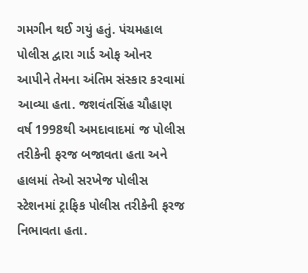ગમગીન થઈ ગયું હતું. પંચમહાલ પોલીસ દ્વારા ગાર્ડ ઓફ ઓનર આપીને તેમના અંતિમ સંસ્કાર કરવામાં આવ્યા હતા. જશવંતસિંહ ચૌહાણ વર્ષ 1998થી અમદાવાદમાં જ પોલીસ તરીકેની ફરજ બજાવતા હતા અને હાલમાં તેઓ સરખેજ પોલીસ સ્ટેશનમાં ટ્રાફિક પોલીસ તરીકેની ફરજ નિભાવતા હતા.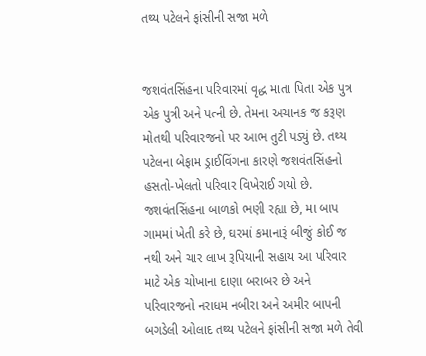તથ્ય પટેલને ફાંસીની સજા મળે


જશવંતસિંહના પરિવારમાં વૃદ્ધ માતા પિતા એક પુત્ર એક પુત્રી અને પત્ની છે. તેમના અચાનક જ કરૂણ મોતથી પરિવારજનો પર આભ તુટી પડ્યું છે. તથ્ય પટેલના બેફામ ડ્રાઈવિંગના કારણે જશવંતસિંહનો હસતો-ખેલતો પરિવાર વિખેરાઈ ગયો છે. જશવંતસિંહના બાળકો ભણી રહ્યા છે, મા બાપ ગામમાં ખેતી કરે છે, ઘરમાં કમાનારૂં બીજું કોઈ જ નથી અને ચાર લાખ રૂપિયાની સહાય આ પરિવાર માટે એક ચોખાના દાણા બરાબર છે અને પરિવારજનો નરાધમ નબીરા અને અમીર બાપની બગડેલી ઓલાદ તથ્ય પટેલને ફાંસીની સજા મળે તેવી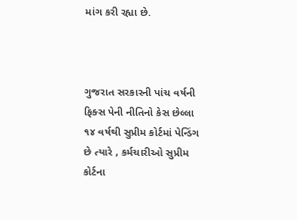માંગ કરી રહ્યા છે.



ગુજરાત સરકારની પાંચ વર્ષની ફિક્સ પેની નીતિનો કેસ છેલ્લા ૧૪ વર્ષથી સુપ્રીમ કોર્ટમાં પેન્ડિંગ છે ત્યારે , કર્મચારીઓ સુપ્રીમ કોર્ટના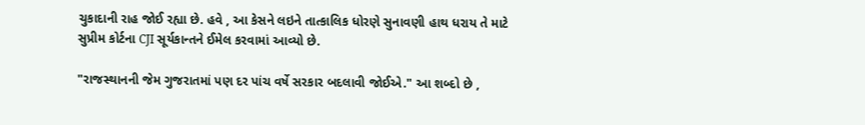ચુકાદાની રાહ જોઈ રહ્યા છે. હવે , આ કેસને લઇને તાત્કાલિક ધોરણે સુનાવણી હાથ ધરાય તે માટે સુપ્રીમ કોર્ટના CJI સૂર્યકાન્તને ઈમેલ કરવામાં આવ્યો છે.

"રાજસ્થાનની જેમ ગુજરાતમાં પણ દર પાંચ વર્ષે સરકાર બદલાવી જોઈએ." આ શબ્દો છે ,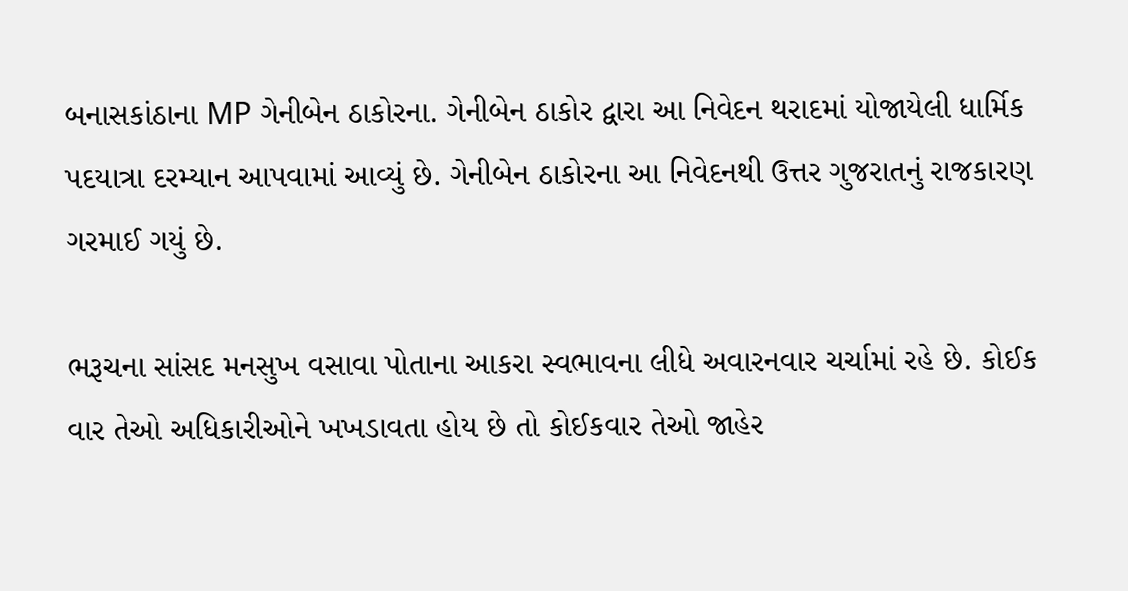બનાસકાંઠાના MP ગેનીબેન ઠાકોરના. ગેનીબેન ઠાકોર દ્વારા આ નિવેદન થરાદમાં યોજાયેલી ધાર્મિક પદયાત્રા દરમ્યાન આપવામાં આવ્યું છે. ગેનીબેન ઠાકોરના આ નિવેદનથી ઉત્તર ગુજરાતનું રાજકારણ ગરમાઈ ગયું છે.

ભરૂચના સાંસદ મનસુખ વસાવા પોતાના આકરા સ્વભાવના લીધે અવારનવાર ચર્ચામાં રહે છે. કોઈક વાર તેઓ અધિકારીઓને ખખડાવતા હોય છે તો કોઈકવાર તેઓ જાહેર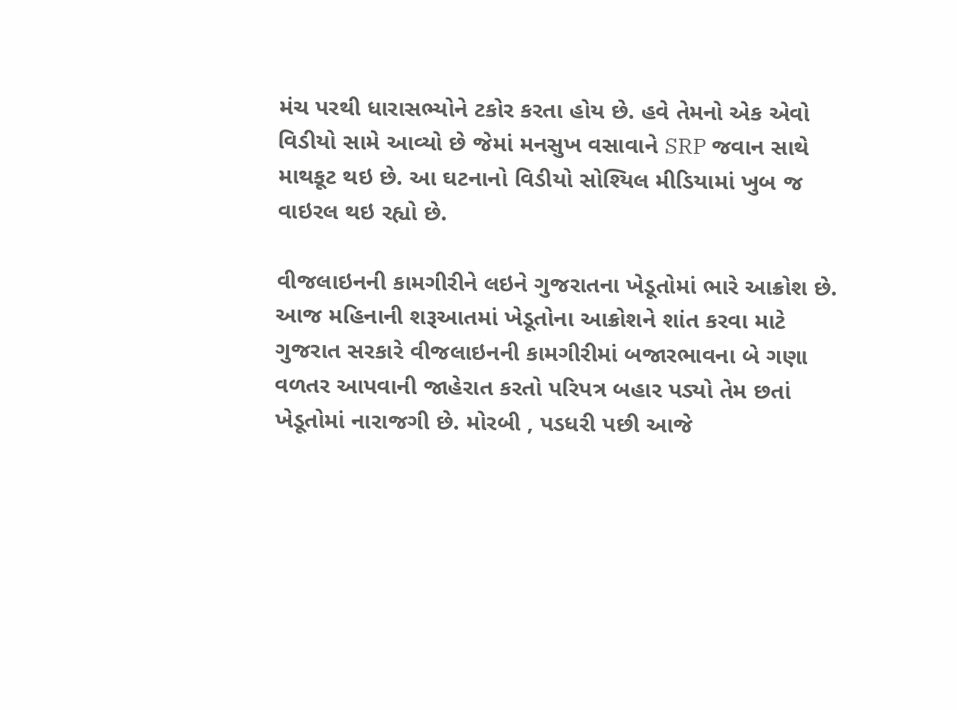મંચ પરથી ધારાસભ્યોને ટકોર કરતા હોય છે. હવે તેમનો એક એવો વિડીયો સામે આવ્યો છે જેમાં મનસુખ વસાવાને SRP જવાન સાથે માથકૂટ થઇ છે. આ ઘટનાનો વિડીયો સોશ્યિલ મીડિયામાં ખુબ જ વાઇરલ થઇ રહ્યો છે.

વીજલાઇનની કામગીરીને લઇને ગુજરાતના ખેડૂતોમાં ભારે આક્રોશ છે. આજ મહિનાની શરૂઆતમાં ખેડૂતોના આક્રોશને શાંત કરવા માટે ગુજરાત સરકારે વીજલાઇનની કામગીરીમાં બજારભાવના બે ગણા વળતર આપવાની જાહેરાત કરતો પરિપત્ર બહાર પડ્યો તેમ છતાં ખેડૂતોમાં નારાજગી છે. મોરબી , પડધરી પછી આજે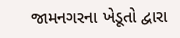જામનગરના ખેડૂતો દ્વારા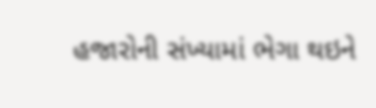હજારોની સંખ્યામાં ભેગા થઇને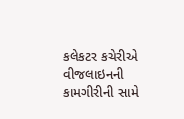કલેકટર કચેરીએ વીજલાઇનની કામગીરીની સામે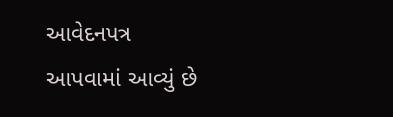આવેદનપત્ર આપવામાં આવ્યું છે